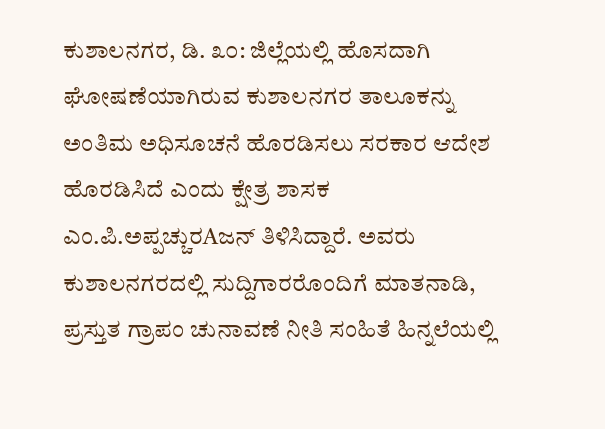ಕುಶಾಲನಗರ, ಡಿ. ೩೦: ಜಿಲ್ಲೆಯಲ್ಲಿ ಹೊಸದಾಗಿ ಘೋಷಣೆಯಾಗಿರುವ ಕುಶಾಲನಗರ ತಾಲೂಕನ್ನು ಅಂತಿಮ ಅಧಿಸೂಚನೆ ಹೊರಡಿಸಲು ಸರಕಾರ ಆದೇಶ ಹೊರಡಿಸಿದೆ ಎಂದು ಕ್ಷೇತ್ರ ಶಾಸಕ ಎಂ.ಪಿ.ಅಪ್ಪಚ್ಚುರAಜನ್ ತಿಳಿಸಿದ್ದಾರೆ. ಅವರು ಕುಶಾಲನಗರದಲ್ಲಿ ಸುದ್ದಿಗಾರರೊಂದಿಗೆ ಮಾತನಾಡಿ, ಪ್ರಸ್ತುತ ಗ್ರಾಪಂ ಚುನಾವಣೆ ನೀತಿ ಸಂಹಿತೆ ಹಿನ್ನಲೆಯಲ್ಲಿ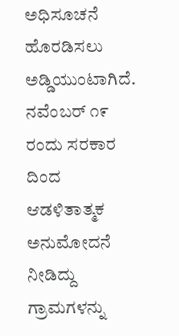ಅಧಿಸೂಚನೆ ಹೊರಡಿಸಲು ಅಡ್ಡಿಯುಂಟಾಗಿದೆ. ನವೆಂಬರ್ ೧೯ ರಂದು ಸರಕಾರ ದಿಂದ ಆಡಳಿತಾತ್ಮಕ ಅನುಮೋದನೆ ನೀಡಿದ್ದು ಗ್ರಾಮಗಳನ್ನು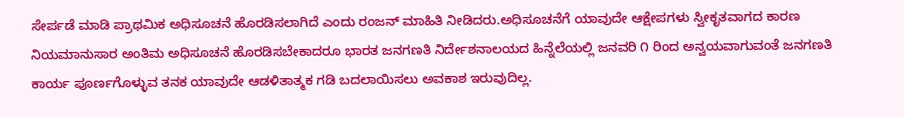ಸೇರ್ಪಡೆ ಮಾಡಿ ಪ್ರಾಥಮಿಕ ಅಧಿಸೂಚನೆ ಹೊರಡಿಸಲಾಗಿದೆ ಎಂದು ರಂಜನ್ ಮಾಹಿತಿ ನೀಡಿದರು.ಅಧಿಸೂಚನೆಗೆ ಯಾವುದೇ ಆಕ್ಷೇಪಗಳು ಸ್ವೀಕೃತವಾಗದ ಕಾರಣ ನಿಯಮಾನುಸಾರ ಅಂತಿಮ ಅಧಿಸೂಚನೆ ಹೊರಡಿಸಬೇಕಾದರೂ ಭಾರತ ಜನಗಣತಿ ನಿರ್ದೇಶನಾಲಯದ ಹಿನ್ನೆಲೆಯಲ್ಲಿ ಜನವರಿ ೧ ರಿಂದ ಅನ್ವಯವಾಗುವಂತೆ ಜನಗಣತಿ ಕಾರ್ಯ ಪೂರ್ಣಗೊಳ್ಳುವ ತನಕ ಯಾವುದೇ ಆಡಳಿತಾತ್ಮಕ ಗಡಿ ಬದಲಾಯಿಸಲು ಅವಕಾಶ ಇರುವುದಿಲ್ಲ.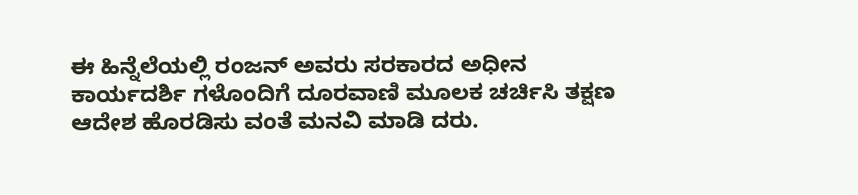ಈ ಹಿನ್ನೆಲೆಯಲ್ಲಿ ರಂಜನ್ ಅವರು ಸರಕಾರದ ಅಧೀನ ಕಾರ್ಯದರ್ಶಿ ಗಳೊಂದಿಗೆ ದೂರವಾಣಿ ಮೂಲಕ ಚರ್ಚಿಸಿ ತಕ್ಷಣ ಆದೇಶ ಹೊರಡಿಸು ವಂತೆ ಮನವಿ ಮಾಡಿ ದರು.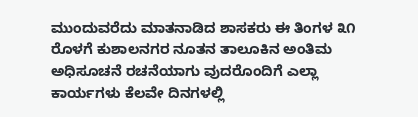ಮುಂದುವರೆದು ಮಾತನಾಡಿದ ಶಾಸಕರು ಈ ತಿಂಗಳ ೩೧ ರೊಳಗೆ ಕುಶಾಲನಗರ ನೂತನ ತಾಲೂಕಿನ ಅಂತಿಮ ಅಧಿಸೂಚನೆ ರಚನೆಯಾಗು ವುದರೊಂದಿಗೆ ಎಲ್ಲಾ ಕಾರ್ಯಗಳು ಕೆಲವೇ ದಿನಗಳಲ್ಲಿ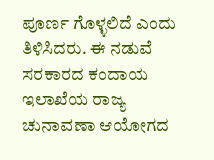ಪೂರ್ಣ ಗೊಳ್ಳಲಿದೆ ಎಂದು ತಿಳಿಸಿದರು. ಈ ನಡುವೆ ಸರಕಾರದ ಕಂದಾಯ ಇಲಾಖೆಯ ರಾಜ್ಯ ಚುನಾವಣಾ ಆಯೋಗದ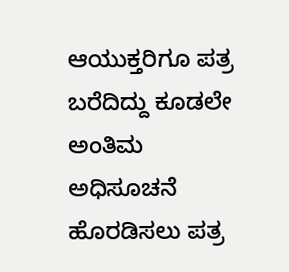ಆಯುಕ್ತರಿಗೂ ಪತ್ರ ಬರೆದಿದ್ದು ಕೂಡಲೇ ಅಂತಿಮ ಅಧಿಸೂಚನೆ ಹೊರಡಿಸಲು ಪತ್ರ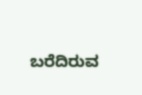ಬರೆದಿರುವ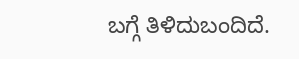ಬಗ್ಗೆ ತಿಳಿದುಬಂದಿದೆ.